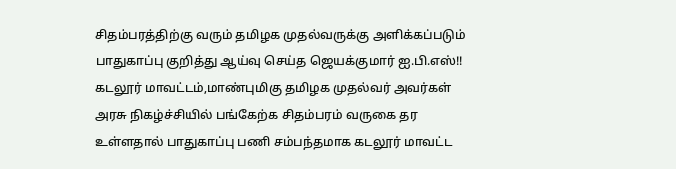சிதம்பரத்திற்கு வரும் தமிழக முதல்வருக்கு அளிக்கப்படும் பாதுகாப்பு குறித்து ஆய்வு செய்த ஜெயக்குமார் ஐ.பி.எஸ்!!
கடலூர் மாவட்டம்,மாண்புமிகு தமிழக முதல்வர் அவர்கள் அரசு நிகழ்ச்சியில் பங்கேற்க சிதம்பரம் வருகை தர உள்ளதால் பாதுகாப்பு பணி சம்பந்தமாக கடலூர் மாவட்ட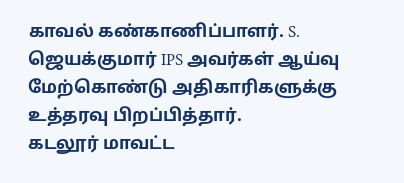காவல் கண்காணிப்பாளர். S. ஜெயக்குமார் IPS அவர்கள் ஆய்வு மேற்கொண்டு அதிகாரிகளுக்கு உத்தரவு பிறப்பித்தார்.
கடலூர் மாவட்ட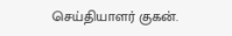செய்தியாளர் குகன்.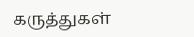கருத்துகள்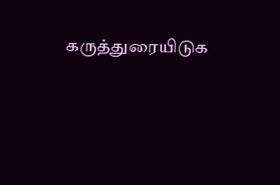கருத்துரையிடுக